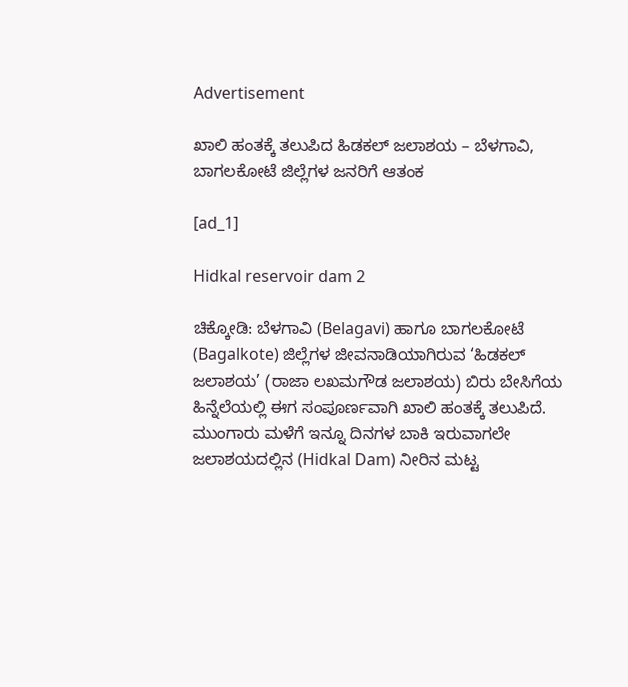Advertisement

ಖಾಲಿ ಹಂತಕ್ಕೆ ತಲುಪಿದ ಹಿಡಕಲ್ ಜಲಾಶಯ – ಬೆಳಗಾವಿ, ಬಾಗಲಕೋಟೆ ಜಿಲ್ಲೆಗಳ ಜನರಿಗೆ ಆತಂಕ

[ad_1]

Hidkal reservoir dam 2

ಚಿಕ್ಕೋಡಿ: ಬೆಳಗಾವಿ (Belagavi) ಹಾಗೂ ಬಾಗಲಕೋಟೆ (Bagalkote) ಜಿಲ್ಲೆಗಳ ಜೀವನಾಡಿಯಾಗಿರುವ ‘ಹಿಡಕಲ್ ಜಲಾಶಯ’ (ರಾಜಾ ಲಖಮಗೌಡ ಜಲಾಶಯ) ಬಿರು ಬೇಸಿಗೆಯ ಹಿನ್ನೆಲೆಯಲ್ಲಿ ಈಗ ಸಂಪೂರ್ಣವಾಗಿ ಖಾಲಿ ಹಂತಕ್ಕೆ ತಲುಪಿದೆ. ಮುಂಗಾರು ಮಳೆಗೆ ಇನ್ನೂ ದಿನಗಳ ಬಾಕಿ ಇರುವಾಗಲೇ ಜಲಾಶಯದಲ್ಲಿನ (Hidkal Dam) ನೀರಿನ ಮಟ್ಟ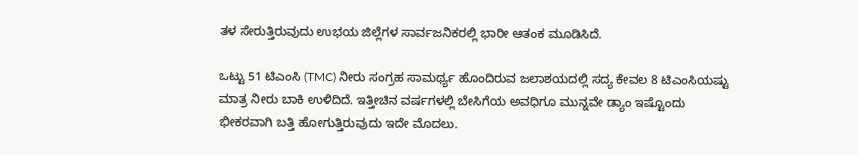ತಳ ಸೇರುತ್ತಿರುವುದು ಉಭಯ ಜಿಲ್ಲೆಗಳ ಸಾರ್ವಜನಿಕರಲ್ಲಿ ಭಾರೀ ಆತಂಕ ಮೂಡಿಸಿದೆ.

ಒಟ್ಟು 51 ಟಿಎಂಸಿ (TMC) ನೀರು ಸಂಗ್ರಹ ಸಾಮರ್ಥ್ಯ ಹೊಂದಿರುವ ಜಲಾಶಯದಲ್ಲಿ ಸದ್ಯ ಕೇವಲ 8 ಟಿಎಂಸಿಯಷ್ಟು ಮಾತ್ರ ನೀರು ಬಾಕಿ ಉಳಿದಿದೆ. ಇತ್ತೀಚಿನ ವರ್ಷಗಳಲ್ಲಿ ಬೇಸಿಗೆಯ ಅವಧಿಗೂ ಮುನ್ನವೇ ಡ್ಯಾಂ ಇಷ್ಟೊಂದು ಭೀಕರವಾಗಿ ಬತ್ತಿ ಹೋಗುತ್ತಿರುವುದು ಇದೇ ಮೊದಲು.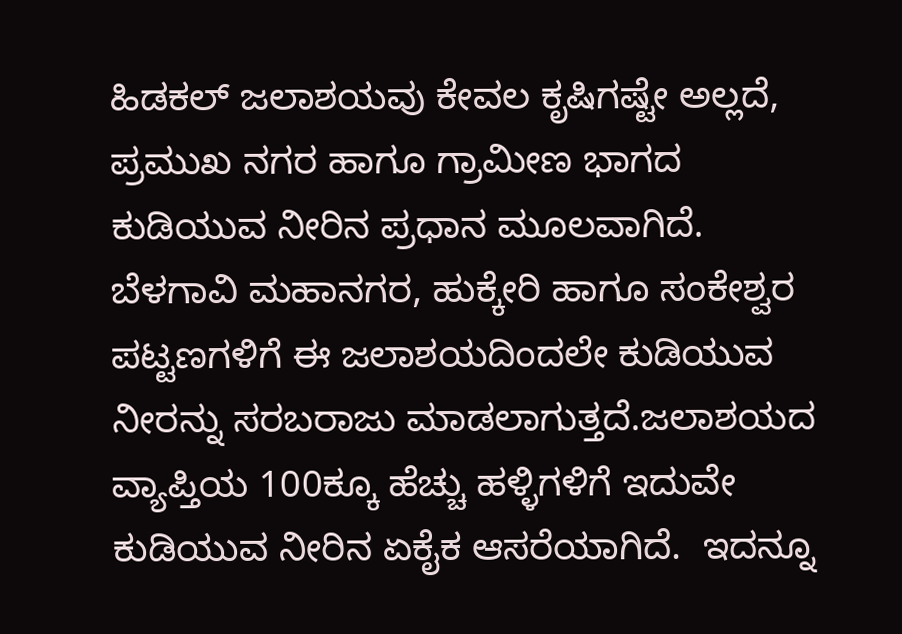ಹಿಡಕಲ್ ಜಲಾಶಯವು ಕೇವಲ ಕೃಷಿಗಷ್ಟೇ ಅಲ್ಲದೆ, ಪ್ರಮುಖ ನಗರ ಹಾಗೂ ಗ್ರಾಮೀಣ ಭಾಗದ ಕುಡಿಯುವ ನೀರಿನ ಪ್ರಧಾನ ಮೂಲವಾಗಿದೆ. ಬೆಳಗಾವಿ ಮಹಾನಗರ, ಹುಕ್ಕೇರಿ ಹಾಗೂ ಸಂಕೇಶ್ವರ ಪಟ್ಟಣಗಳಿಗೆ ಈ ಜಲಾಶಯದಿಂದಲೇ ಕುಡಿಯುವ ನೀರನ್ನು ಸರಬರಾಜು ಮಾಡಲಾಗುತ್ತದೆ.ಜಲಾಶಯದ ವ್ಯಾಪ್ತಿಯ 100ಕ್ಕೂ ಹೆಚ್ಚು ಹಳ್ಳಿಗಳಿಗೆ ಇದುವೇ ಕುಡಿಯುವ ನೀರಿನ ಏಕೈಕ ಆಸರೆಯಾಗಿದೆ.  ಇದನ್ನೂ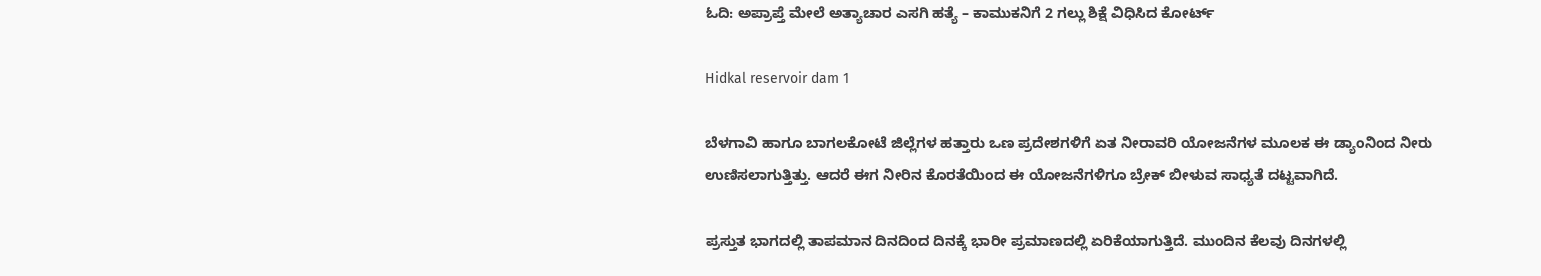ಓದಿ: ಅಪ್ರಾಪ್ತೆ ಮೇಲೆ ಅತ್ಯಾಚಾರ ಎಸಗಿ ಹತ್ಯೆ – ಕಾಮುಕನಿಗೆ 2 ಗಲ್ಲು ಶಿಕ್ಷೆ ವಿಧಿಸಿದ ಕೋರ್ಟ್‌

Hidkal reservoir dam 1

ಬೆಳಗಾವಿ ಹಾಗೂ ಬಾಗಲಕೋಟೆ ಜಿಲ್ಲೆಗಳ ಹತ್ತಾರು ಒಣ ಪ್ರದೇಶಗಳಿಗೆ ಏತ ನೀರಾವರಿ ಯೋಜನೆಗಳ ಮೂಲಕ ಈ ಡ್ಯಾಂನಿಂದ ನೀರು ಉಣಿಸಲಾಗುತ್ತಿತ್ತು. ಆದರೆ ಈಗ ನೀರಿನ ಕೊರತೆಯಿಂದ ಈ ಯೋಜನೆಗಳಿಗೂ ಬ್ರೇಕ್ ಬೀಳುವ ಸಾಧ್ಯತೆ ದಟ್ಟವಾಗಿದೆ.

ಪ್ರಸ್ತುತ ಭಾಗದಲ್ಲಿ ತಾಪಮಾನ ದಿನದಿಂದ ದಿನಕ್ಕೆ ಭಾರೀ ಪ್ರಮಾಣದಲ್ಲಿ ಏರಿಕೆಯಾಗುತ್ತಿದೆ. ಮುಂದಿನ ಕೆಲವು ದಿನಗಳಲ್ಲಿ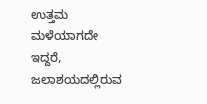ಉತ್ತಮ ಮಳೆಯಾಗದೇ ಇದ್ದರೆ, ಜಲಾಶಯದಲ್ಲಿರುವ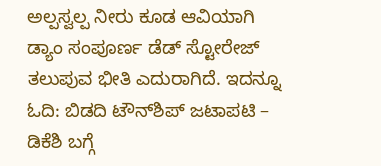ಅಲ್ಪಸ್ವಲ್ಪ ನೀರು ಕೂಡ ಆವಿಯಾಗಿ ಡ್ಯಾಂ ಸಂಪೂರ್ಣ ಡೆಡ್ ಸ್ಟೋರೇಜ್ ತಲುಪುವ ಭೀತಿ ಎದುರಾಗಿದೆ. ಇದನ್ನೂ ಓದಿ: ಬಿಡದಿ ಟೌನ್‌ಶಿಪ್ ಜಟಾಪಟಿ – ಡಿಕೆಶಿ ಬಗ್ಗೆ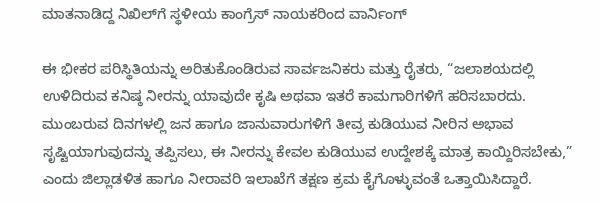ಮಾತನಾಡಿದ್ದ ನಿಖಿಲ್‌ಗೆ ಸ್ಥಳೀಯ ಕಾಂಗ್ರೆಸ್ ನಾಯಕರಿಂದ ವಾರ್ನಿಂಗ್

ಈ ಭೀಕರ ಪರಿಸ್ಥಿತಿಯನ್ನು ಅರಿತುಕೊಂಡಿರುವ ಸಾರ್ವಜನಿಕರು ಮತ್ತು ರೈತರು, “ಜಲಾಶಯದಲ್ಲಿ ಉಳಿದಿರುವ ಕನಿಷ್ಠ ನೀರನ್ನು ಯಾವುದೇ ಕೃಷಿ ಅಥವಾ ಇತರೆ ಕಾಮಗಾರಿಗಳಿಗೆ ಹರಿಸಬಾರದು. ಮುಂಬರುವ ದಿನಗಳಲ್ಲಿ ಜನ ಹಾಗೂ ಜಾನುವಾರುಗಳಿಗೆ ತೀವ್ರ ಕುಡಿಯುವ ನೀರಿನ ಅಭಾವ ಸೃಷ್ಟಿಯಾಗುವುದನ್ನು ತಪ್ಪಿಸಲು, ಈ ನೀರನ್ನು ಕೇವಲ ಕುಡಿಯುವ ಉದ್ದೇಶಕ್ಕೆ ಮಾತ್ರ ಕಾಯ್ದಿರಿಸಬೇಕು,” ಎಂದು ಜಿಲ್ಲಾಡಳಿತ ಹಾಗೂ ನೀರಾವರಿ ಇಲಾಖೆಗೆ ತಕ್ಷಣ ಕ್ರಮ ಕೈಗೊಳ್ಳುವಂತೆ ಒತ್ತಾಯಿಸಿದ್ದಾರೆ.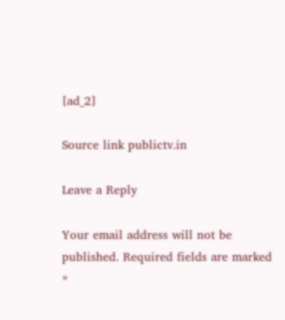[ad_2]

Source link publictv.in

Leave a Reply

Your email address will not be published. Required fields are marked *